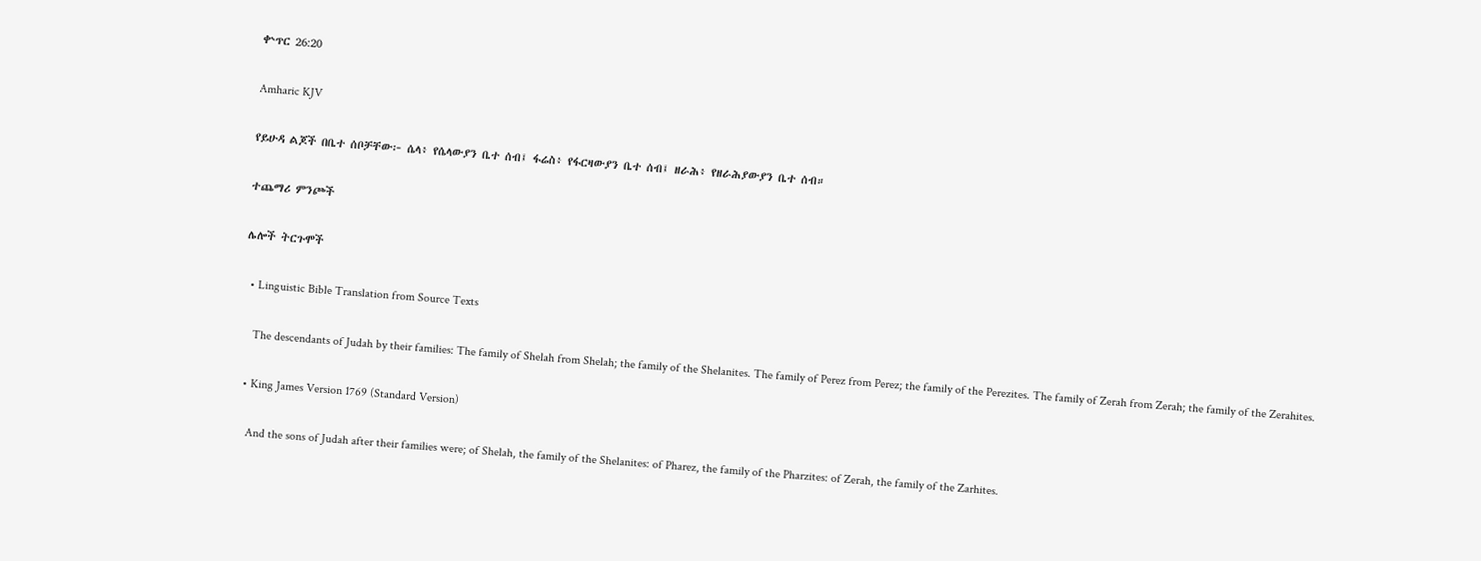ቍጥር 26:20

Amharic KJV

የይሁዳ ልጆች በቤተ ሰቦቻቸው፦ ሴላ፥ የሴላውያን ቤተ ሰብ፤ ፋሬስ፥ የፋርዛውያን ቤተ ሰብ፤ ዘራሕ፥ የዘራሕያውያን ቤተ ሰብ።

ተጨማሪ ምንጮች

ሌሎች ትርጉሞች

  • Linguistic Bible Translation from Source Texts

    The descendants of Judah by their families: The family of Shelah from Shelah; the family of the Shelanites. The family of Perez from Perez; the family of the Perezites. The family of Zerah from Zerah; the family of the Zerahites.

  • King James Version 1769 (Standard Version)

    And the sons of Judah after their families were; of Shelah, the family of the Shelanites: of Pharez, the family of the Pharzites: of Zerah, the family of the Zarhites.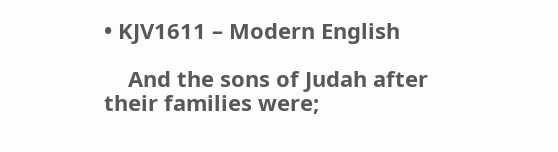• KJV1611 – Modern English

    And the sons of Judah after their families were;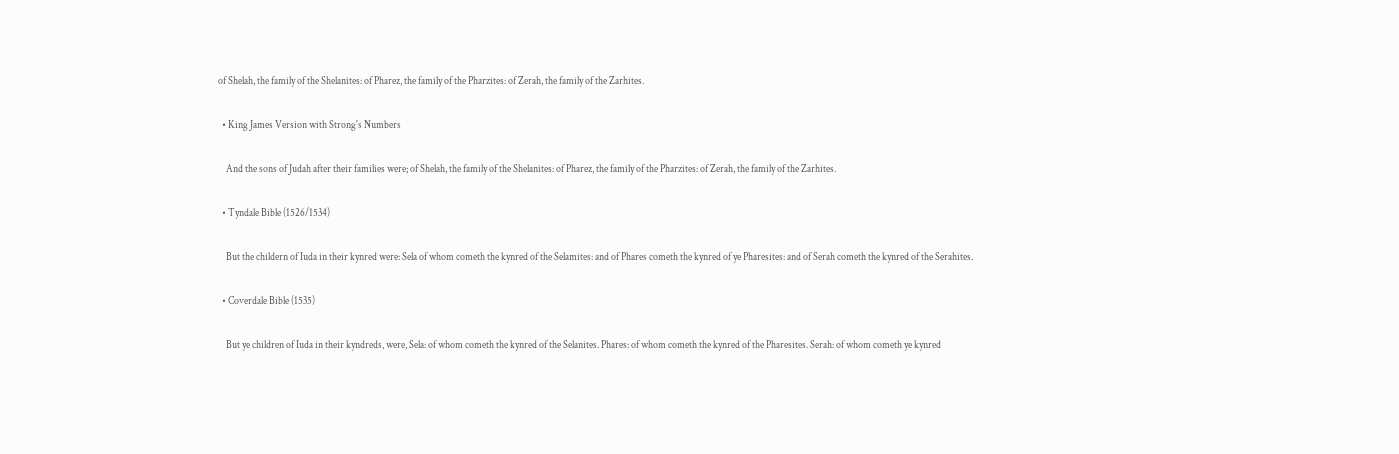of Shelah, the family of the Shelanites: of Pharez, the family of the Pharzites: of Zerah, the family of the Zarhites.

  • King James Version with Strong's Numbers

    And the sons of Judah after their families were; of Shelah, the family of the Shelanites: of Pharez, the family of the Pharzites: of Zerah, the family of the Zarhites.

  • Tyndale Bible (1526/1534)

    But the childern of Iuda in their kynred were: Sela of whom cometh the kynred of the Selamites: and of Phares cometh the kynred of ye Pharesites: and of Serah cometh the kynred of the Serahites.

  • Coverdale Bible (1535)

    But ye children of Iuda in their kyndreds, were, Sela: of whom cometh the kynred of the Selanites. Phares: of whom cometh the kynred of the Pharesites. Serah: of whom cometh ye kynred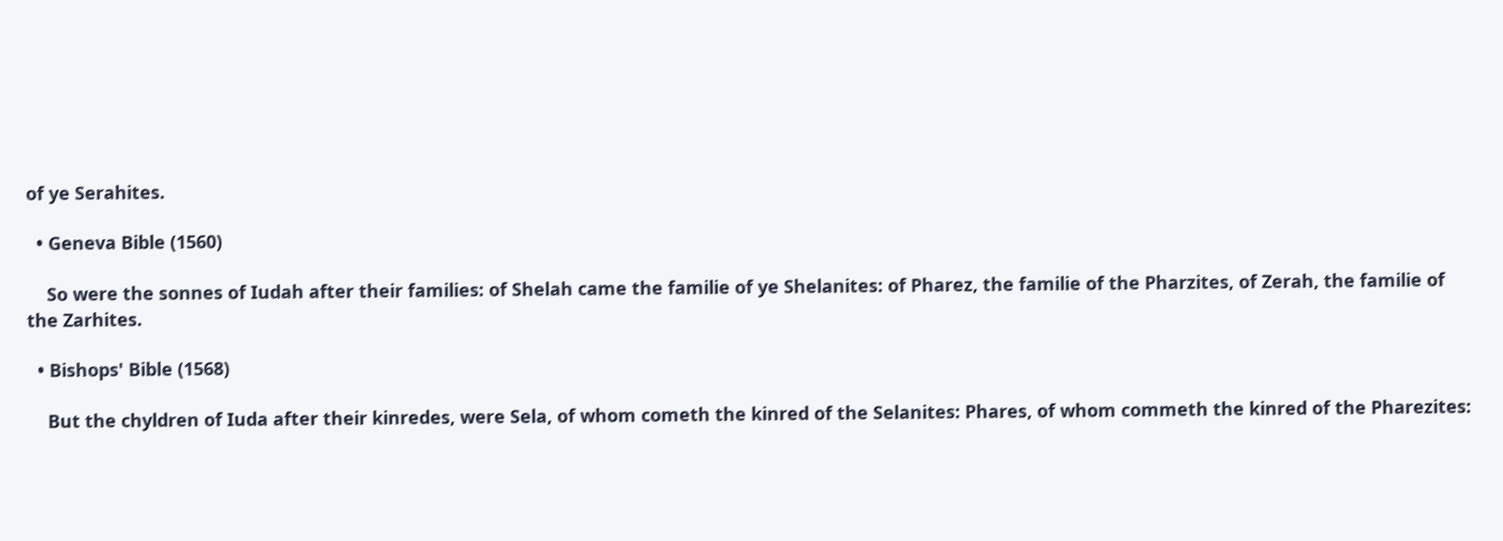of ye Serahites.

  • Geneva Bible (1560)

    So were the sonnes of Iudah after their families: of Shelah came the familie of ye Shelanites: of Pharez, the familie of the Pharzites, of Zerah, the familie of the Zarhites.

  • Bishops' Bible (1568)

    But the chyldren of Iuda after their kinredes, were Sela, of whom cometh the kinred of the Selanites: Phares, of whom commeth the kinred of the Pharezites: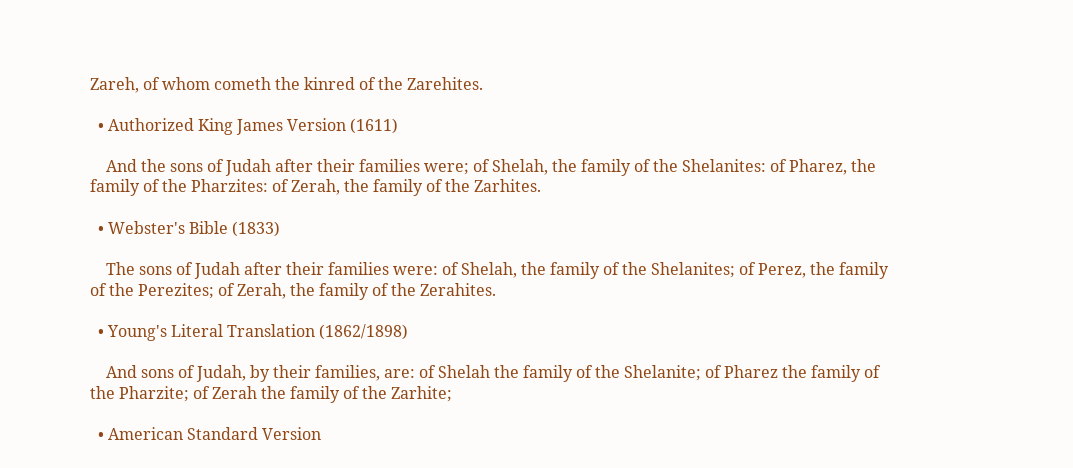Zareh, of whom cometh the kinred of the Zarehites.

  • Authorized King James Version (1611)

    And the sons of Judah after their families were; of Shelah, the family of the Shelanites: of Pharez, the family of the Pharzites: of Zerah, the family of the Zarhites.

  • Webster's Bible (1833)

    The sons of Judah after their families were: of Shelah, the family of the Shelanites; of Perez, the family of the Perezites; of Zerah, the family of the Zerahites.

  • Young's Literal Translation (1862/1898)

    And sons of Judah, by their families, are: of Shelah the family of the Shelanite; of Pharez the family of the Pharzite; of Zerah the family of the Zarhite;

  • American Standard Version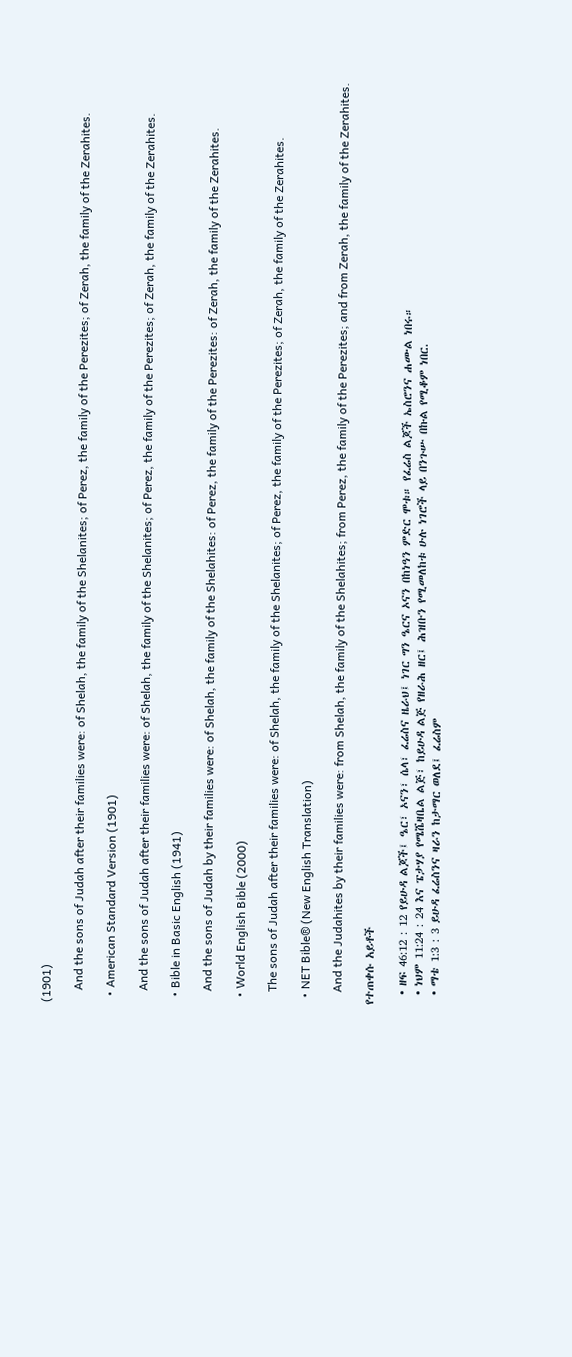(1901)

    And the sons of Judah after their families were: of Shelah, the family of the Shelanites; of Perez, the family of the Perezites; of Zerah, the family of the Zerahites.

  • American Standard Version (1901)

    And the sons of Judah after their families were: of Shelah, the family of the Shelanites; of Perez, the family of the Perezites; of Zerah, the family of the Zerahites.

  • Bible in Basic English (1941)

    And the sons of Judah by their families were: of Shelah, the family of the Shelahites: of Perez, the family of the Perezites: of Zerah, the family of the Zerahites.

  • World English Bible (2000)

    The sons of Judah after their families were: of Shelah, the family of the Shelanites; of Perez, the family of the Perezites; of Zerah, the family of the Zerahites.

  • NET Bible® (New English Translation)

    And the Judahites by their families were: from Shelah, the family of the Shelahites; from Perez, the family of the Perezites; and from Zerah, the family of the Zerahites.

የተጠቀሱ አይቶች

  • ዘፍ 46:12 : 12 የይሁዳ ልጆች፤ ዔር፣ ኦናን፣ ሴላ፣ ፈሬስና ዜራህ፤ ነገር ግን ዔርና ኦናን በከነዓን ምድር ሞቱ። የፈሬስ ልጆች ኤስሮንና ሐሙል ነበሩ።
  • ነህም 11:24 : 24 እና ፔታሃያ የሜሼዛቤል ልጅ፣ ከይሁዳ ልጅ የዘራሕ ዘር፤ ሕዝቡን የሚመለከቱ ሁሉ ነገሮች ላይ በንጉሡ በኩል የሚቆም ነበር.
  • ማቴ 1:3 : 3 ይሁዳ ፈሬስንና ዛራን ከታማር ወለደ፤ ፈሬስም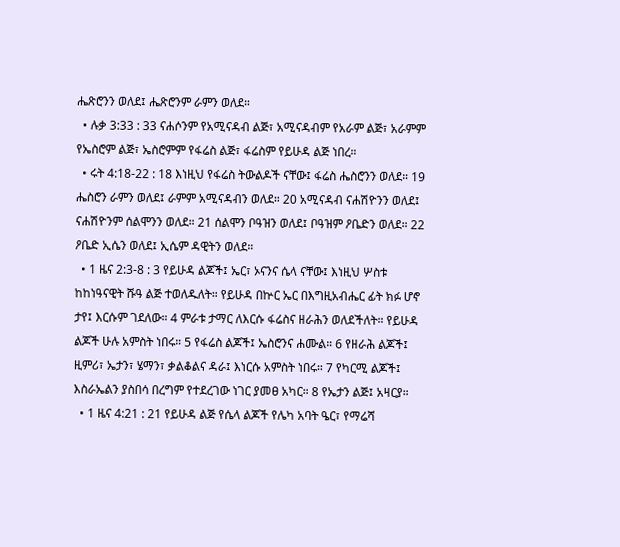ሔጽሮንን ወለደ፤ ሔጽሮንም ራምን ወለደ።
  • ሉቃ 3:33 : 33 ናሐሶንም የአሚናዳብ ልጅ፣ አሚናዳብም የአራም ልጅ፣ አራምም የኤስሮም ልጅ፣ ኤስሮምም የፋሬስ ልጅ፣ ፋሬስም የይሁዳ ልጅ ነበረ።
  • ሩት 4:18-22 : 18 እነዚህ የፋሬስ ትውልዶች ናቸው፤ ፋሬስ ሔስሮንን ወለደ። 19 ሔስሮን ራምን ወለደ፤ ራምም አሚናዳብን ወለደ። 20 አሚናዳብ ናሐሽዮንን ወለደ፤ ናሐሽዮንም ሰልሞንን ወለደ። 21 ሰልሞን ቦዓዝን ወለደ፤ ቦዓዝም ዖቤድን ወለደ። 22 ዖቤድ ኢሴን ወለደ፤ ኢሴም ዳዊትን ወለደ።
  • 1 ዜና 2:3-8 : 3 የይሁዳ ልጆች፤ ኤር፣ ኦናንና ሴላ ናቸው፤ እነዚህ ሦስቱ ከከነዓናዊት ሹዓ ልጅ ተወለዱለት። የይሁዳ በኵር ኤር በእግዚአብሔር ፊት ክፉ ሆኖ ታየ፤ እርሱም ገደለው። 4 ምራቱ ታማር ለእርሱ ፋሬስና ዘራሕን ወለደችለት። የይሁዳ ልጆች ሁሉ አምስት ነበሩ። 5 የፋሬስ ልጆች፤ ኤስሮንና ሐሙል። 6 የዘራሕ ልጆች፤ ዚምሪ፣ ኤታን፣ ሄማን፣ ቃልቆልና ዳራ፤ እነርሱ አምስት ነበሩ። 7 የካርሚ ልጆች፤ እስራኤልን ያስበሳ በረግም የተደረገው ነገር ያመፀ አካር። 8 የኤታን ልጅ፤ አዛርያ።
  • 1 ዜና 4:21 : 21 የይሁዳ ልጅ የሴላ ልጆች የሌካ አባት ዔር፣ የማሬሻ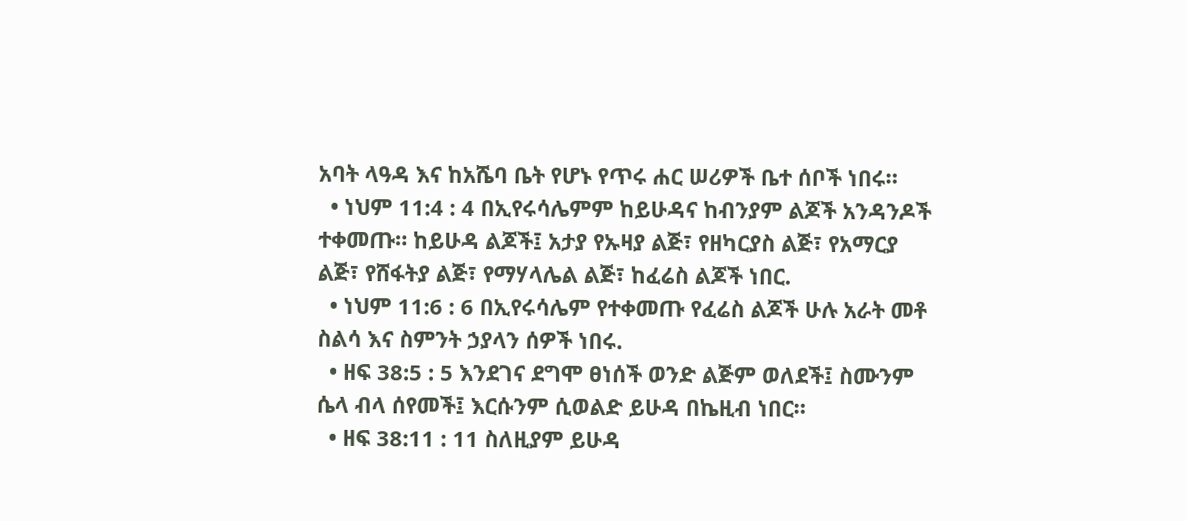አባት ላዓዳ እና ከአሼባ ቤት የሆኑ የጥሩ ሐር ሠሪዎች ቤተ ሰቦች ነበሩ።
  • ነህም 11:4 : 4 በኢየሩሳሌምም ከይሁዳና ከብንያም ልጆች አንዳንዶች ተቀመጡ። ከይሁዳ ልጆች፤ አታያ የኡዛያ ልጅ፣ የዘካርያስ ልጅ፣ የአማርያ ልጅ፣ የሸፋትያ ልጅ፣ የማሃላሌል ልጅ፣ ከፈሬስ ልጆች ነበር.
  • ነህም 11:6 : 6 በኢየሩሳሌም የተቀመጡ የፈሬስ ልጆች ሁሉ አራት መቶ ስልሳ እና ስምንት ኃያላን ሰዎች ነበሩ.
  • ዘፍ 38:5 : 5 እንደገና ደግሞ ፀነሰች ወንድ ልጅም ወለደች፤ ስሙንም ሴላ ብላ ሰየመች፤ እርሱንም ሲወልድ ይሁዳ በኬዚብ ነበር።
  • ዘፍ 38:11 : 11 ስለዚያም ይሁዳ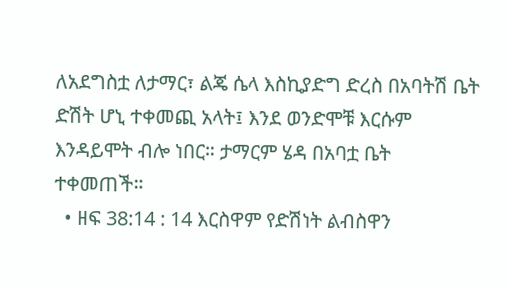ለአደግስቷ ለታማር፣ ልጄ ሴላ እስኪያድግ ድረስ በአባትሽ ቤት ድሽት ሆኒ ተቀመጪ አላት፤ እንደ ወንድሞቹ እርሱም እንዳይሞት ብሎ ነበር። ታማርም ሄዳ በአባቷ ቤት ተቀመጠች።
  • ዘፍ 38:14 : 14 እርስዋም የድሽነት ልብስዋን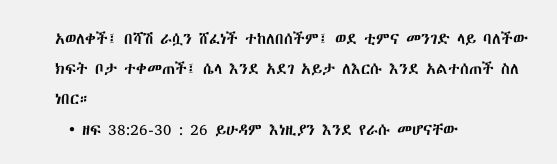አወለቀች፤ በሻሽ ራሷን ሸፈነች ተከለበሰችም፤ ወደ ቲምና መንገድ ላይ ባለችው ክፍት ቦታ ተቀመጠች፤ ሴላ እንደ አደገ አይታ ለእርሱ እንደ አልተሰጠች ስለ ነበር።
  • ዘፍ 38:26-30 : 26 ይሁዳም እነዚያን እንደ የራሱ መሆናቸው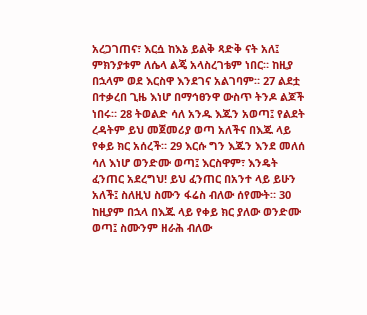አረጋገጠና፣ እርሷ ከእኔ ይልቅ ጻድቅ ናት አለ፤ ምክንያቱም ለሴላ ልጄ አላስረገቴም ነበር። ከዚያ በኋላም ወደ እርስዋ እንደገና አልገባም። 27 ልደቷ በተቃረበ ጊዜ እነሆ በማኅፀንዋ ውስጥ ትንዶ ልጆች ነበሩ። 28 ትወልድ ሳለ አንዱ እጁን አወጣ፤ የልደት ረዳትም ይህ መጀመሪያ ወጣ አለችና በእጁ ላይ የቀይ ክር አሰረች። 29 እርሱ ግን እጁን እንደ መለሰ ሳለ እነሆ ወንድሙ ወጣ፤ እርስዋም፣ እንዴት ፈንጠር አደረግህ! ይህ ፈንጠር በአንተ ላይ ይሁን አለች፤ ስለዚህ ስሙን ፋሬስ ብለው ሰየሙት። 30 ከዚያም በኋላ በእጁ ላይ የቀይ ክር ያለው ወንድሙ ወጣ፤ ስሙንም ዘራሕ ብለው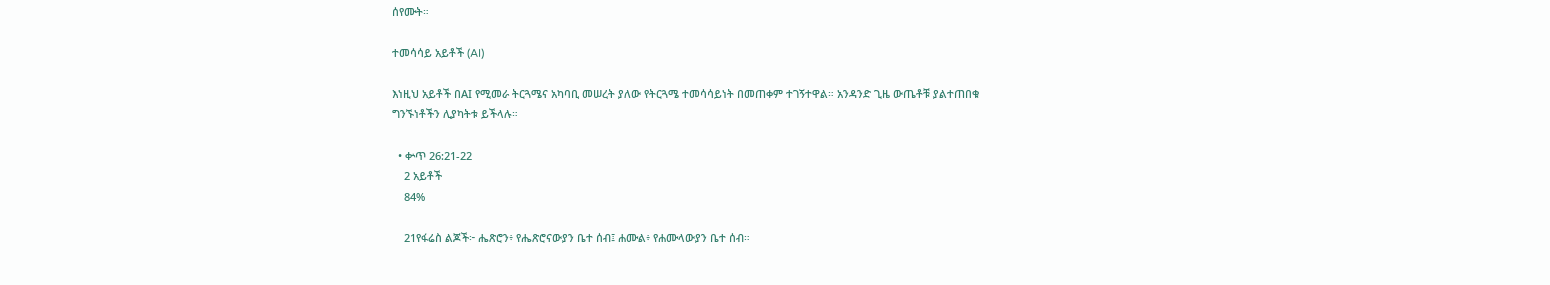ሰየሙት።

ተመሳሳይ አይቶች (AI)

እነዚህ አይቶች በAI የሚመራ ትርጓሜና አካባቢ መሠረት ያለው የትርጓሜ ተመሳሳይነት በመጠቀም ተገኝተዋል። አንዳንድ ጊዜ ውጤቶቹ ያልተጠበቁ ግንኙነቶችን ሊያካትቱ ይችላሉ።

  • ቍጥ 26:21-22
    2 አይቶች
    84%

    21የፋሬስ ልጆች፦ ሔጽሮን፥ የሔጽሮናውያን ቤተ ሰብ፤ ሐሙል፥ የሐሙላውያን ቤተ ሰብ።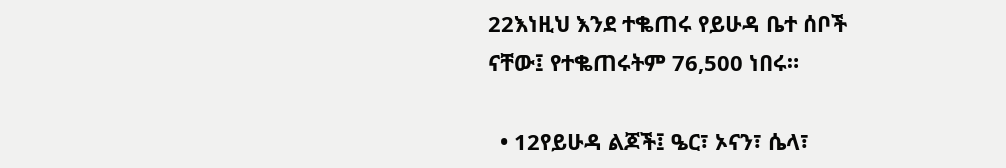22እነዚህ እንደ ተቈጠሩ የይሁዳ ቤተ ሰቦች ናቸው፤ የተቈጠሩትም 76,500 ነበሩ።

  • 12የይሁዳ ልጆች፤ ዔር፣ ኦናን፣ ሴላ፣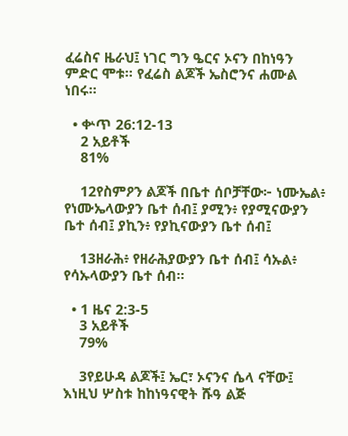ፈሬስና ዜራህ፤ ነገር ግን ዔርና ኦናን በከነዓን ምድር ሞቱ። የፈሬስ ልጆች ኤስሮንና ሐሙል ነበሩ።

  • ቍጥ 26:12-13
    2 አይቶች
    81%

    12የስምዖን ልጆች በቤተ ሰቦቻቸው፦ ነሙኤል፥ የነሙኤላውያን ቤተ ሰብ፤ ያሚን፥ የያሚናውያን ቤተ ሰብ፤ ያኪን፥ የያኪናውያን ቤተ ሰብ፤

    13ዘራሕ፥ የዘራሕያውያን ቤተ ሰብ፤ ሳኡል፥ የሳኡላውያን ቤተ ሰብ።

  • 1 ዜና 2:3-5
    3 አይቶች
    79%

    3የይሁዳ ልጆች፤ ኤር፣ ኦናንና ሴላ ናቸው፤ እነዚህ ሦስቱ ከከነዓናዊት ሹዓ ልጅ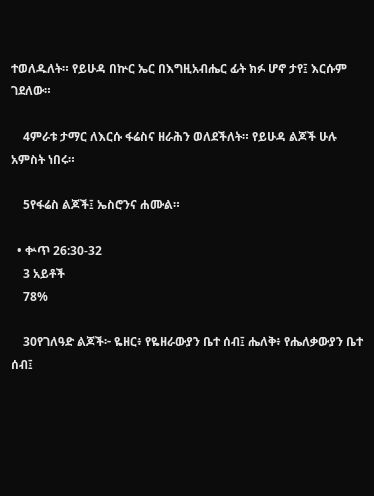ተወለዱለት። የይሁዳ በኵር ኤር በእግዚአብሔር ፊት ክፉ ሆኖ ታየ፤ እርሱም ገደለው።

    4ምራቱ ታማር ለእርሱ ፋሬስና ዘራሕን ወለደችለት። የይሁዳ ልጆች ሁሉ አምስት ነበሩ።

    5የፋሬስ ልጆች፤ ኤስሮንና ሐሙል።

  • ቍጥ 26:30-32
    3 አይቶች
    78%

    30የገለዓድ ልጆች፦ ዬዘር፥ የዬዘራውያን ቤተ ሰብ፤ ሔለቅ፥ የሔለቃውያን ቤተ ሰብ፤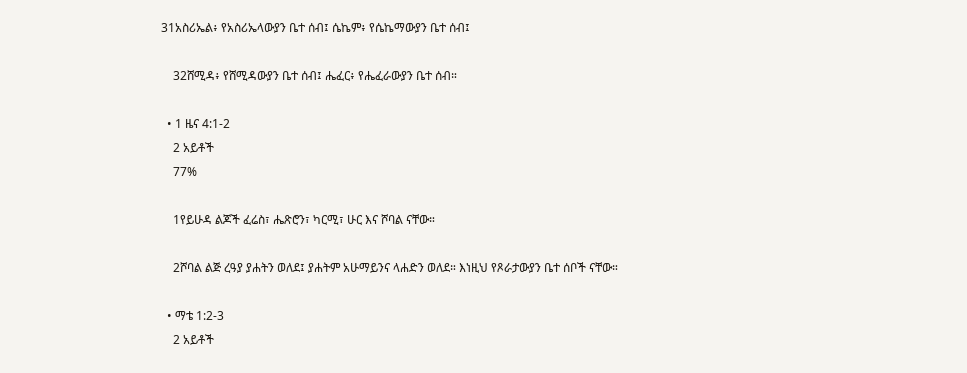31አስሪኤል፥ የአስሪኤላውያን ቤተ ሰብ፤ ሴኬም፥ የሴኬማውያን ቤተ ሰብ፤

    32ሸሚዳ፥ የሸሚዳውያን ቤተ ሰብ፤ ሔፈር፥ የሔፈራውያን ቤተ ሰብ።

  • 1 ዜና 4:1-2
    2 አይቶች
    77%

    1የይሁዳ ልጆች ፈሬስ፣ ሔጽሮን፣ ካርሚ፣ ሁር እና ሾባል ናቸው።

    2ሾባል ልጅ ረዓያ ያሐትን ወለደ፤ ያሐትም አሁማይንና ላሐድን ወለደ። እነዚህ የጾራታውያን ቤተ ሰቦች ናቸው።

  • ማቴ 1:2-3
    2 አይቶች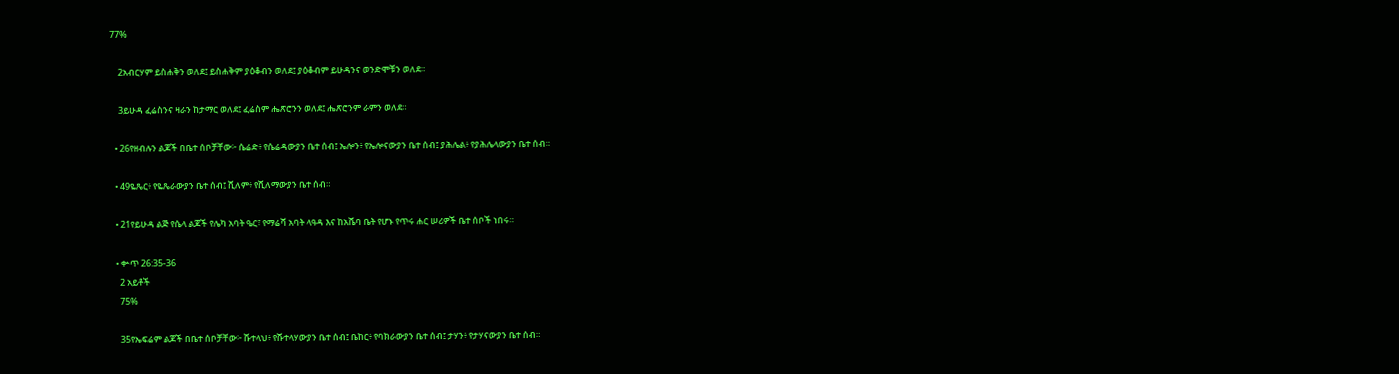77%

    2አብርሃም ይስሐቅን ወለደ፤ ይስሐቅም ያዕቆብን ወለደ፤ ያዕቆብም ይሁዳንና ወንድሞቹን ወለደ።

    3ይሁዳ ፈሬስንና ዛራን ከታማር ወለደ፤ ፈሬስም ሔጽሮንን ወለደ፤ ሔጽሮንም ራምን ወለደ።

  • 26የዘብሉን ልጆች በቤተ ሰቦቻቸው፦ ሴሬድ፥ የሴሬዳውያን ቤተ ሰብ፤ ኤሎን፥ የኤሎናውያን ቤተ ሰብ፤ ያሕሌል፥ የያሕሌላውያን ቤተ ሰብ።

  • 49ዬጼር፥ የዬጼራውያን ቤተ ሰብ፤ ሺለም፥ የሺለማውያን ቤተ ሰብ።

  • 21የይሁዳ ልጅ የሴላ ልጆች የሌካ አባት ዔር፣ የማሬሻ አባት ላዓዳ እና ከአሼባ ቤት የሆኑ የጥሩ ሐር ሠሪዎች ቤተ ሰቦች ነበሩ።

  • ቍጥ 26:35-36
    2 አይቶች
    75%

    35የኤፍሬም ልጆች በቤተ ሰቦቻቸው፦ ሹተላህ፥ የሹተላሃውያን ቤተ ሰብ፤ ቤከር፥ የባክራውያን ቤተ ሰብ፤ ታሃን፥ የታሃናውያን ቤተ ሰብ።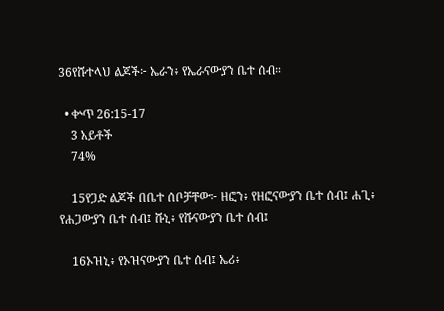36የሹተላህ ልጆች፦ ኤራን፥ የኤራናውያን ቤተ ሰብ።

  • ቍጥ 26:15-17
    3 አይቶች
    74%

    15የጋድ ልጆች በቤተ ሰቦቻቸው፦ ዘፎን፥ የዘፎናውያን ቤተ ሰብ፤ ሐጊ፥ የሐጋውያን ቤተ ሰብ፤ ሹኒ፥ የሹናውያን ቤተ ሰብ፤

    16ኦዝኒ፥ የኦዝናውያን ቤተ ሰብ፤ ኤሪ፥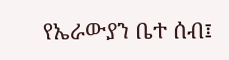የኤራውያን ቤተ ሰብ፤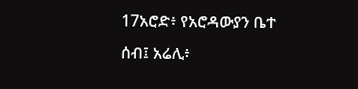17አሮድ፥ የአሮዳውያን ቤተ ሰብ፤ አሬሊ፥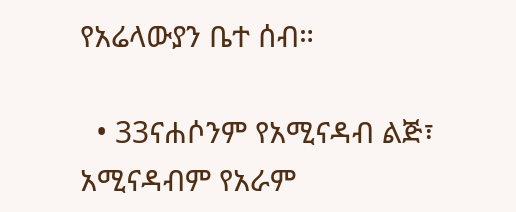የአሬላውያን ቤተ ሰብ።

  • 33ናሐሶንም የአሚናዳብ ልጅ፣ አሚናዳብም የአራም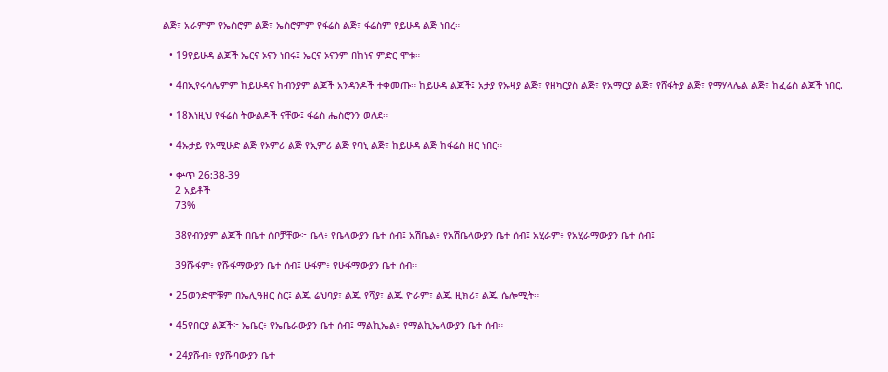ልጅ፣ አራምም የኤስሮም ልጅ፣ ኤስሮምም የፋሬስ ልጅ፣ ፋሬስም የይሁዳ ልጅ ነበረ።

  • 19የይሁዳ ልጆች ኤርና ኦናን ነበሩ፤ ኤርና ኦናንም በከነና ምድር ሞቱ።

  • 4በኢየሩሳሌምም ከይሁዳና ከብንያም ልጆች አንዳንዶች ተቀመጡ። ከይሁዳ ልጆች፤ አታያ የኡዛያ ልጅ፣ የዘካርያስ ልጅ፣ የአማርያ ልጅ፣ የሸፋትያ ልጅ፣ የማሃላሌል ልጅ፣ ከፈሬስ ልጆች ነበር.

  • 18እነዚህ የፋሬስ ትውልዶች ናቸው፤ ፋሬስ ሔስሮንን ወለደ።

  • 4ኡታይ የአሚሁድ ልጅ የኦምሪ ልጅ የኢምሪ ልጅ የባኒ ልጅ፣ ከይሁዳ ልጅ ከፋሬስ ዘር ነበር።

  • ቍጥ 26:38-39
    2 አይቶች
    73%

    38የብንያም ልጆች በቤተ ሰቦቻቸው፦ ቤላ፥ የቤላውያን ቤተ ሰብ፤ አሽቤል፥ የአሽቤላውያን ቤተ ሰብ፤ አሂራም፥ የአሂራማውያን ቤተ ሰብ፤

    39ሹፋም፥ የሹፋማውያን ቤተ ሰብ፤ ሁፋም፥ የሁፋማውያን ቤተ ሰብ።

  • 25ወንድሞቹም በኤሊዓዘር ስር፤ ልጁ ሬህባያ፣ ልጁ የሻያ፣ ልጁ ዮራም፣ ልጁ ዚክሪ፣ ልጁ ሴሎሚት።

  • 45የበርያ ልጆች፦ ኤቤር፥ የኤቤራውያን ቤተ ሰብ፤ ማልኪኤል፥ የማልኪኤላውያን ቤተ ሰብ።

  • 24ያሹብ፥ የያሹባውያን ቤተ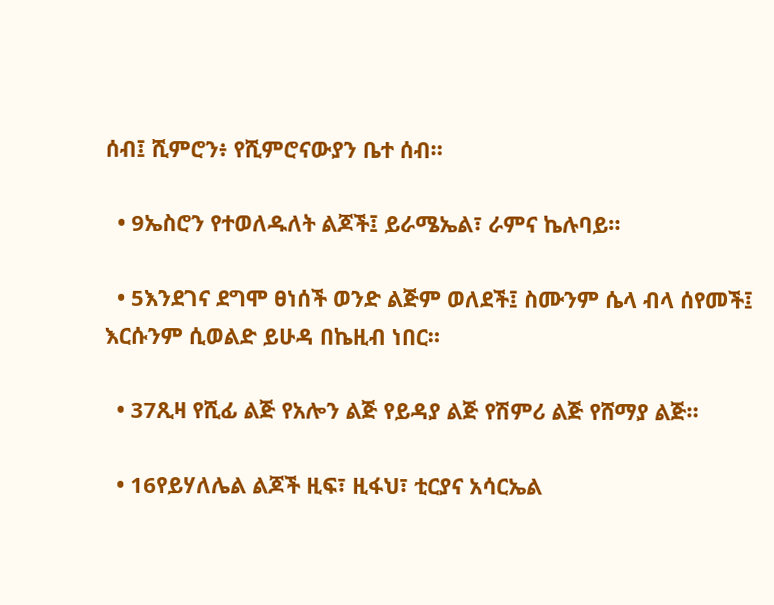ሰብ፤ ሺምሮን፥ የሺምሮናውያን ቤተ ሰብ።

  • 9ኤስሮን የተወለዱለት ልጆች፤ ይራሜኤል፣ ራምና ኬሉባይ።

  • 5እንደገና ደግሞ ፀነሰች ወንድ ልጅም ወለደች፤ ስሙንም ሴላ ብላ ሰየመች፤ እርሱንም ሲወልድ ይሁዳ በኬዚብ ነበር።

  • 37ጺዛ የሺፊ ልጅ የአሎን ልጅ የይዳያ ልጅ የሽምሪ ልጅ የሸማያ ልጅ።

  • 16የይሃለሌል ልጆች ዚፍ፣ ዚፋህ፣ ቲርያና አሳርኤል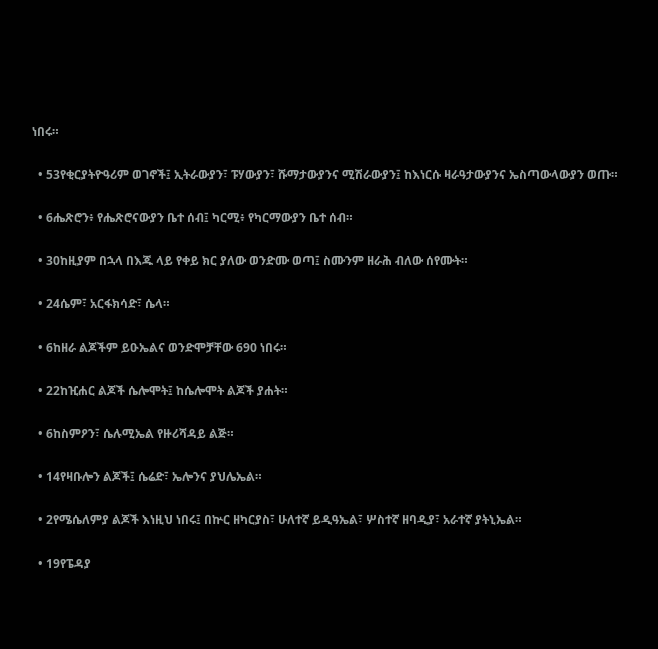ነበሩ።

  • 53የቂርያትዮዓሪም ወገኖች፤ ኢትራውያን፣ ፑሃውያን፣ ሹማታውያንና ሚሽራውያን፤ ከእነርሱ ዛራዓታውያንና ኤስጣውላውያን ወጡ።

  • 6ሔጽሮን፥ የሔጽሮናውያን ቤተ ሰብ፤ ካርሚ፥ የካርማውያን ቤተ ሰብ።

  • 30ከዚያም በኋላ በእጁ ላይ የቀይ ክር ያለው ወንድሙ ወጣ፤ ስሙንም ዘራሕ ብለው ሰየሙት።

  • 24ሴም፣ አርፋክሳድ፣ ሴላ።

  • 6ከዘራ ልጆችም ይዑኤልና ወንድሞቻቸው 690 ነበሩ።

  • 22ከዢሐር ልጆች ሴሎሞት፤ ከሴሎሞት ልጆች ያሐት።

  • 6ከስምዖን፣ ሴሉሚኤል የዙሪሻዳይ ልጅ።

  • 14የዛቡሎን ልጆች፤ ሴሬድ፣ ኤሎንና ያህሌኤል።

  • 2የሜሴለምያ ልጆች እነዚህ ነበሩ፤ በኵር ዘካርያስ፣ ሁለተኛ ይዲዓኤል፣ ሦስተኛ ዘባዲያ፣ አራተኛ ያትኒኤል።

  • 19የፔዳያ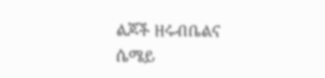ልጆች ዘሩብቤልና ሴሜይ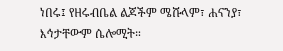ነበሩ፤ የዘሩብቤል ልጆችም ሜሹላም፣ ሐናንያ፣ እኅታቸውም ሴሎሚት።